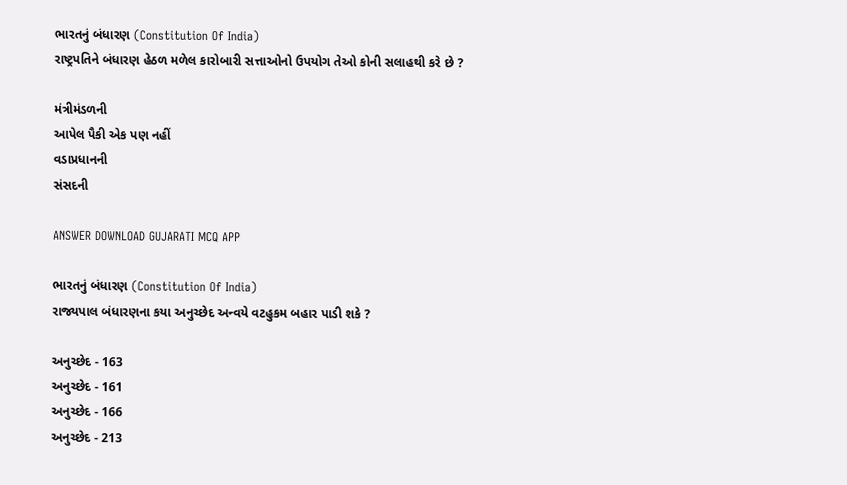ભારતનું બંધારણ (Constitution Of India)
રાષ્ટ્રપતિને બંધારણ હેઠળ મળેલ કારોબારી સત્તાઓનો ઉપયોગ તેઓ કોની સલાહથી કરે છે ?

મંત્રીમંડળની
આપેલ પૈકી એક પણ નહીં
વડાપ્રધાનની
સંસદની

ANSWER DOWNLOAD GUJARATI MCQ APP

ભારતનું બંધારણ (Constitution Of India)
રાજ્યપાલ બંધારણના કયા અનુચ્છેદ અન્વયે વટહુકમ બહાર પાડી શકે ?

અનુચ્છેદ - 163
અનુચ્છેદ - 161
અનુચ્છેદ - 166
અનુચ્છેદ - 213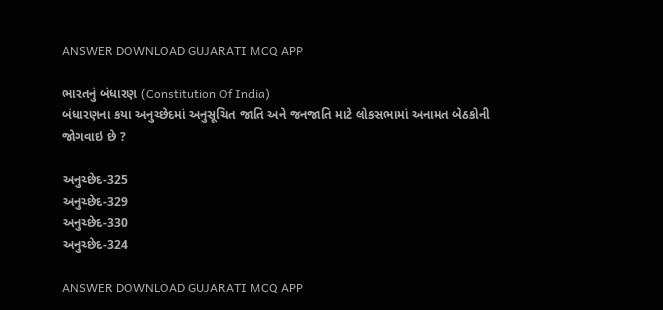ANSWER DOWNLOAD GUJARATI MCQ APP

ભારતનું બંધારણ (Constitution Of India)
બંધારણના કયા અનુચ્છેદમાં અનુસૂચિત જાતિ અને જનજાતિ માટે લોકસભામાં અનામત બેઠકોની જોગવાઇ છે ?

અનુચ્છેદ-325
અનુચ્છેદ-329
અનુચ્છેદ-330
અનુચ્છેદ-324

ANSWER DOWNLOAD GUJARATI MCQ APP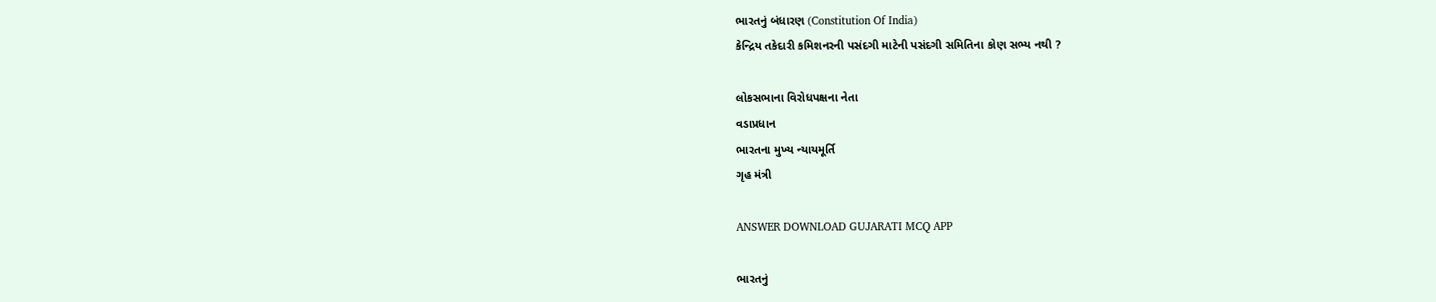ભારતનું બંધારણ (Constitution Of India)
કેન્દ્રિય તકેદારી કમિશનરની પસંદગી માટેની પસંદગી સમિતિના કોણ સભ્ય નથી ?

લોકસભાના વિરોધપક્ષના નેતા
વડાપ્રધાન
ભારતના મુખ્ય ન્યાયમૂર્તિ
ગૃહ મંત્રી

ANSWER DOWNLOAD GUJARATI MCQ APP

ભારતનું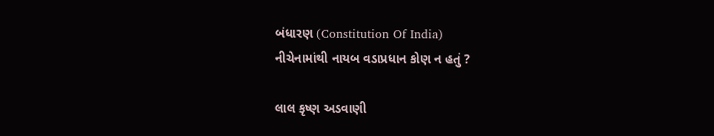બંધારણ (Constitution Of India)
નીચેનામાંથી નાયબ વડાપ્રધાન કોણ ન હતું ?

લાલ કૃષ્ણ અડવાણી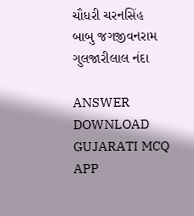ચૌધરી ચરનસિંહ
બાબુ જગજીવનરામ
ગુલજારીલાલ નંદા

ANSWER DOWNLOAD GUJARATI MCQ APP